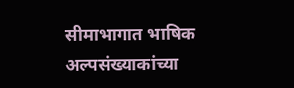सीमाभागात भाषिक अल्पसंख्याकांच्या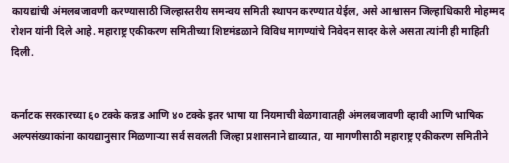कायद्यांची अंमलबजावणी करण्यासाठी जिल्हास्तरीय समन्वय समिती स्थापन करण्यात येईल, असे आश्वासन जिल्हाधिकारी मोहम्मद रोशन यांनी दिले आहे. महाराष्ट्र एकीकरण समितीच्या शिष्टमंडळाने विविध मागण्यांचे निवेदन सादर केले असता त्यांनी ही माहिती दिली.


कर्नाटक सरकारच्या ६० टक्के कन्नड आणि ४० टक्के इतर भाषा या नियमाची बेळगावातही अंमलबजावणी व्हावी आणि भाषिक अल्पसंख्याकांना कायद्यानुसार मिळणाऱ्या सर्व सवलती जिल्हा प्रशासनाने द्याव्यात, या मागणीसाठी महाराष्ट्र एकीकरण समितीने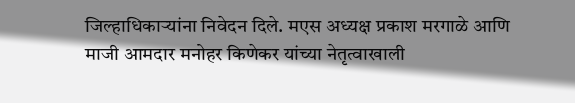जिल्हाधिकाऱ्यांना निवेदन दिले. मएस अध्यक्ष प्रकाश मरगाळे आणि माजी आमदार मनोहर किणेकर यांच्या नेतृत्वाखाली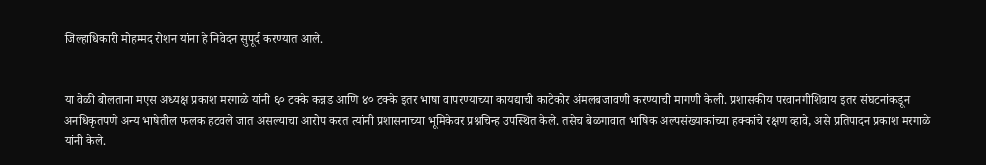जिल्हाधिकारी मोहम्मद रोशन यांना हे निवेदन सुपूर्द करण्यात आले.


या वेळी बोलताना मएस अध्यक्ष प्रकाश मरगाळे यांनी ६० टक्के कन्नड आणि ४० टक्के इतर भाषा वापरण्याच्या कायद्याची काटेकोर अंमलबजावणी करण्याची मागणी केली. प्रशासकीय परवानगीशिवाय इतर संघटनांकडून अनधिकृतपणे अन्य भाषेतील फलक हटवले जात असल्याचा आरोप करत त्यांनी प्रशासनाच्या भूमिकेवर प्रश्नचिन्ह उपस्थित केले. तसेच बेळगावात भाषिक अल्पसंख्याकांच्या हक्कांचे रक्षण व्हावे, असे प्रतिपादन प्रकाश मरगाळे यांनी केले.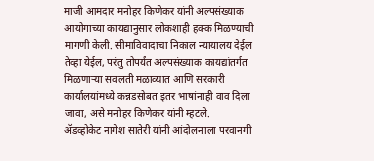माजी आमदार मनोहर किणेकर यांनी अल्पसंख्याक आयोगाच्या कायद्यानुसार लोकशाही हक्क मिळण्याची मागणी केली. सीमाविवादाचा निकाल न्यायालय देईल तेव्हा येईल, परंतु तोपर्यंत अल्पसंख्याक कायद्यांतर्गत मिळणाऱ्या सवलती मळाव्यात आणि सरकारी कार्यालयांमध्ये कन्नडसोबत इतर भाषांनाही वाव दिला जावा, असे मनोहर किणेकर यांनी म्हटले.
ॲडव्होकेट नागेश सातेरी यांनी आंदोलनाला परवानगी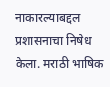नाकारल्याबद्दल प्रशासनाचा निषेध केला. मराठी भाषिक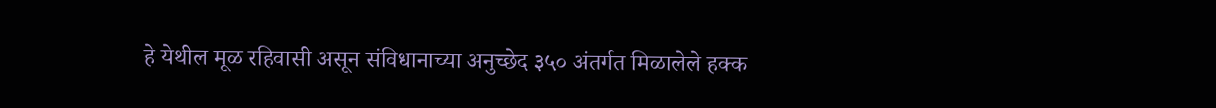हे येथील मूळ रहिवासी असून संविधानाच्या अनुच्छेद ३५० अंतर्गत मिळालेले हक्क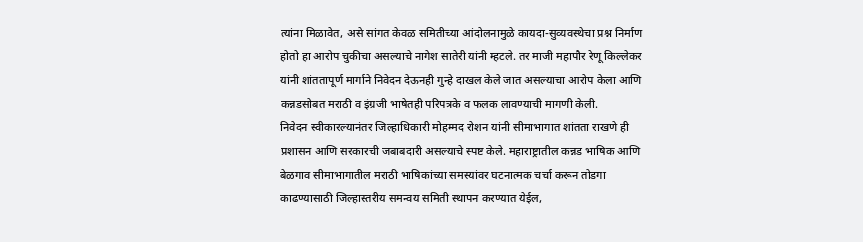त्यांना मिळावेत, असे सांगत केवळ समितीच्या आंदोलनामुळे कायदा-सुव्यवस्थेचा प्रश्न निर्माण होतो हा आरोप चुकीचा असल्याचे नागेश सातेरी यांनी म्हटले. तर माजी महापौर रेणू किल्लेकर यांनी शांततापूर्ण मार्गाने निवेदन देऊनही गुन्हे दाखल केले जात असल्याचा आरोप केला आणि कन्नडसोबत मराठी व इंग्रजी भाषेतही परिपत्रके व फलक लावण्याची मागणी केली.
निवेदन स्वीकारल्यानंतर जिल्हाधिकारी मोहम्मद रोशन यांनी सीमाभागात शांतता राखणे ही प्रशासन आणि सरकारची जबाबदारी असल्याचे स्पष्ट केले. महाराष्ट्रातील कन्नड भाषिक आणि बेळगाव सीमाभागातील मराठी भाषिकांच्या समस्यांवर घटनात्मक चर्चा करून तोडगा काढण्यासाठी जिल्हास्तरीय समन्वय समिती स्थापन करण्यात येईल,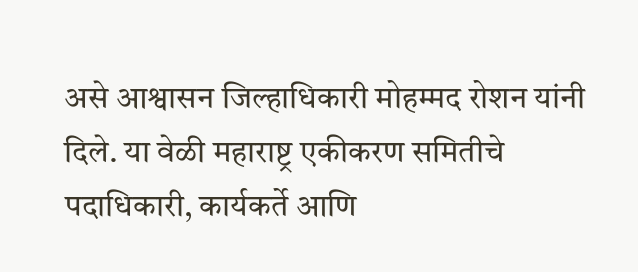असे आश्वासन जिल्हाधिकारी मोहम्मद रोशन यांनी दिले. या वेळी महाराष्ट्र एकीकरण समितीचे पदाधिकारी, कार्यकर्ते आणि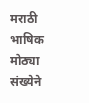मराठी भाषिक मोठ्या संख्येने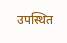उपस्थित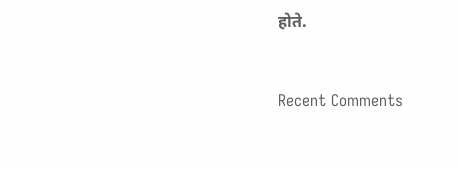होते.


Recent Comments